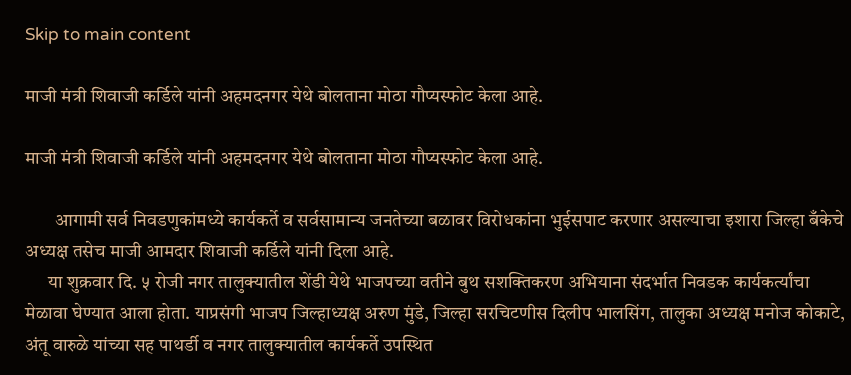Skip to main content

माजी मंत्री शिवाजी कर्डिले यांनी अहमदनगर येथे बोलताना मोठा गौप्यस्फोट केला आहे.

माजी मंत्री शिवाजी कर्डिले यांनी अहमदनगर येथे बोलताना मोठा गौप्यस्फोट केला आहे.

        आगामी सर्व निवडणुकांमध्ये कार्यकर्ते व सर्वसामान्य जनतेच्या बळावर विरोधकांना भुईसपाट करणार असल्याचा इशारा जिल्हा बँकेचे अध्यक्ष तसेच माजी आमदार शिवाजी कर्डिले यांनी दिला आहे.
      या शुक्रवार दि. ५ रोजी नगर तालुक्यातील शेंडी येथे भाजपच्या वतीने बुथ सशक्तिकरण अभियाना संदर्भात निवडक कार्यकर्त्यांचा मेळावा घेण्यात आला होता. याप्रसंगी भाजप जिल्हाध्यक्ष अरुण मुंडे, जिल्हा सरचिटणीस दिलीप भालसिंग, तालुका अध्यक्ष मनोज कोकाटे, अंतू वारुळे यांच्या सह पाथर्डी व नगर तालुक्यातील कार्यकर्ते उपस्थित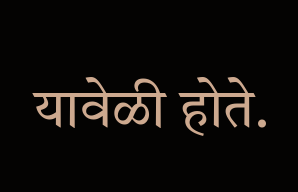यावेळी होते.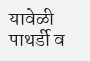यावेळी पाथर्डी व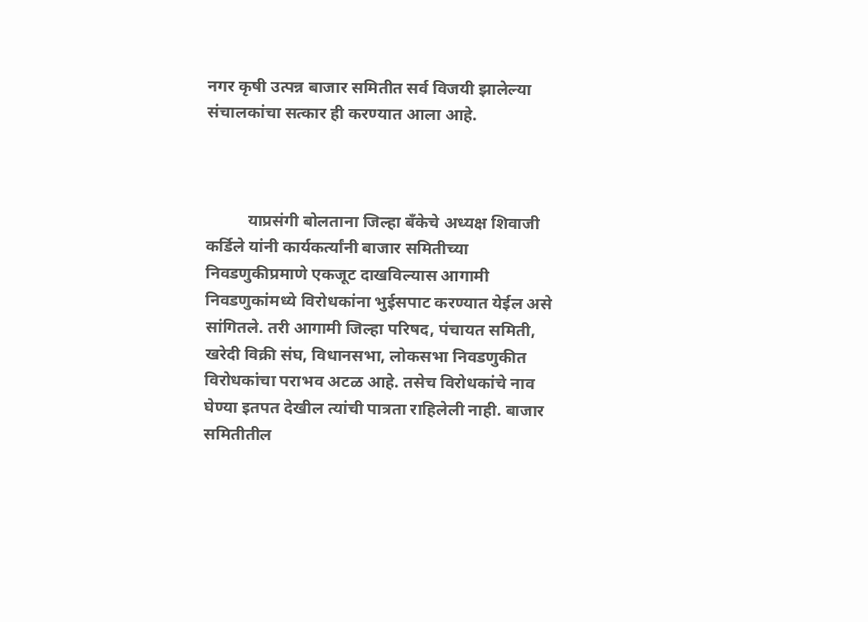नगर कृषी उत्पन्न बाजार समितीत सर्व विजयी झालेल्या संचालकांचा सत्कार ही करण्यात आला आहे.



          याप्रसंगी बोलताना जिल्हा बँकेचे अध्यक्ष शिवाजी कर्डिले यांनी कार्यकर्त्यांनी बाजार समितीच्या निवडणुकीप्रमाणे एकजूट दाखविल्यास आगामी निवडणुकांमध्ये विरोधकांना भुईसपाट करण्यात येईल असे सांगितले. तरी आगामी जिल्हा परिषद, पंचायत समिती, खरेदी विक्री संघ, विधानसभा, लोकसभा निवडणुकीत विरोधकांचा पराभव अटळ आहे. तसेच विरोधकांचे नाव घेण्या इतपत देखील त्यांची पात्रता राहिलेली नाही. बाजार समितीतील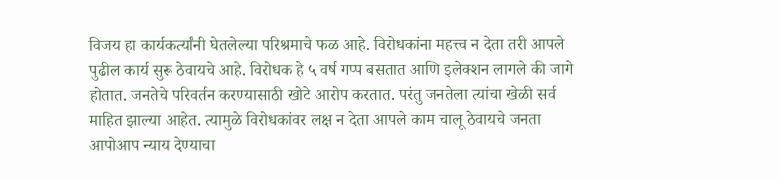विजय हा कार्यकर्त्यांनी घेतलेल्या परिश्रमाचे फळ आहे. विरोधकांना महत्त्व न देता तरी आपले पुढील कार्य सुरू ठेवायचे आहे. विरोधक हे ५ वर्ष गप्प बसतात आणि इलेक्शन लागले की जागे होतात. जनतेचे परिवर्तन करण्यासाठी खोटे आरोप करतात. परंतु जनतेला त्यांचा खेळी सर्व माहित झाल्या आहेत. त्यामुळे विरोधकांवर लक्ष न देता आपले काम चालू ठेवायचे जनता आपोआप न्याय देण्याचा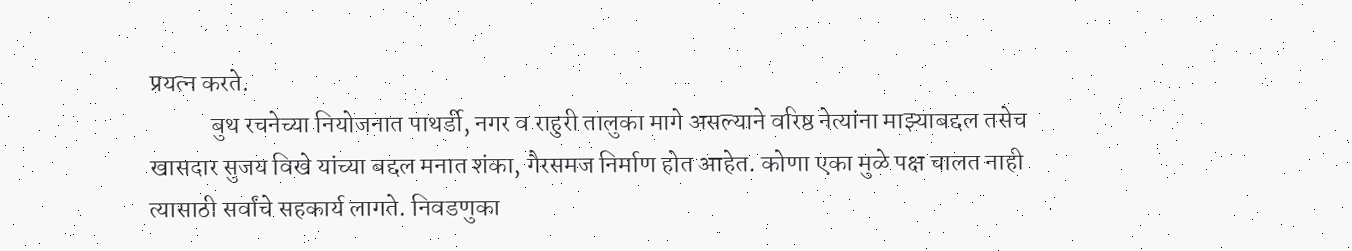प्रयत्न करते.
            बुथ रचनेच्या नियोजनात पाथर्डी, नगर व राहुरी तालुका मागे असल्याने वरिष्ठ नेत्यांना माझ्याबद्दल तसेच खासदार सुजय विखे यांच्या बद्दल मनात शंका, गैरसमज निर्माण होत आहेत. कोणा एका मुळे पक्ष चालत नाही त्यासाठी सर्वांचे सहकार्य लागते. निवडणुका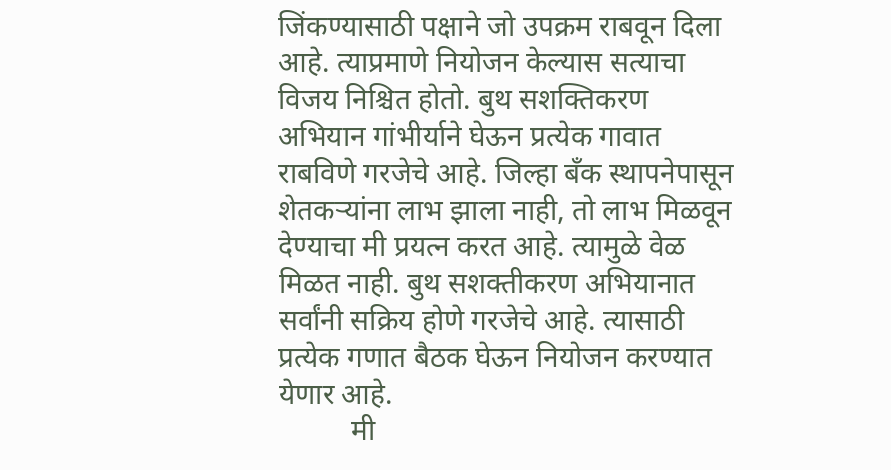जिंकण्यासाठी पक्षाने जो उपक्रम राबवून दिला आहे. त्याप्रमाणे नियोजन केल्यास सत्याचा विजय निश्चित होतो. बुथ सशक्तिकरण अभियान गांभीर्याने घेऊन प्रत्येक गावात राबविणे गरजेचे आहे. जिल्हा बँक स्थापनेपासून शेतकऱ्यांना लाभ झाला नाही, तो लाभ मिळवून देण्याचा मी प्रयत्न करत आहे. त्यामुळे वेळ मिळत नाही. बुथ सशक्तीकरण अभियानात सर्वांनी सक्रिय होणे गरजेचे आहे. त्यासाठी प्रत्येक गणात बैठक घेऊन नियोजन करण्यात येणार आहे.
          मी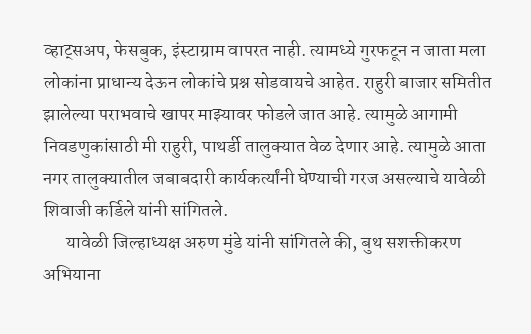व्हाट्सअप, फेसबुक, इंस्टाग्राम वापरत नाही. त्यामध्ये गुरफटून न जाता मला लोकांना प्राधान्य देऊन लोकांचे प्रश्न सोडवायचे आहेत. राहुरी बाजार समितीत झालेल्या पराभवाचे खापर माझ्यावर फोडले जात आहे. त्यामुळे आगामी निवडणुकांसाठी मी राहुरी, पाथर्डी तालुक्यात वेळ देणार आहे. त्यामुळे आता नगर तालुक्यातील जबाबदारी कार्यकर्त्यांनी घेण्याची गरज असल्याचे यावेळी शिवाजी कर्डिले यांनी सांगितले.
      यावेळी जिल्हाध्यक्ष अरुण मुंडे यांनी सांगितले की, बुथ सशक्तीकरण अभियाना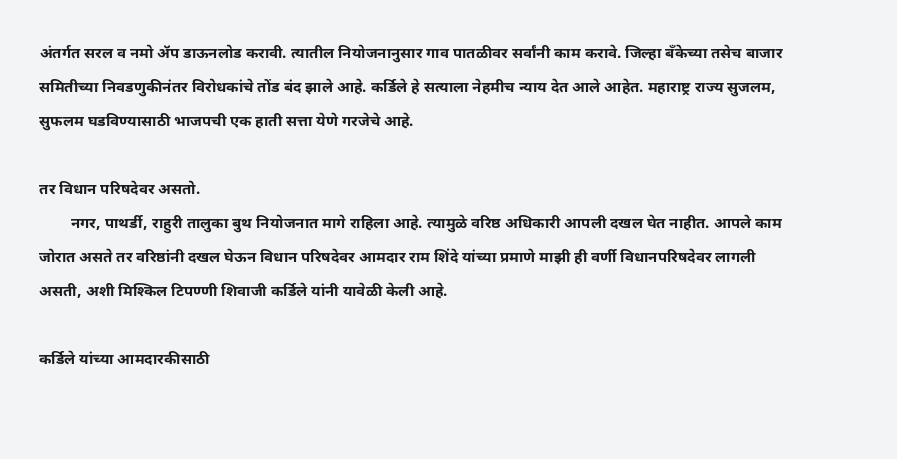अंतर्गत सरल व नमो ॲप डाऊनलोड करावी. त्यातील नियोजनानुसार गाव पातळीवर सर्वांनी काम करावे. जिल्हा बँकेच्या तसेच बाजार समितीच्या निवडणुकीनंतर विरोधकांचे तोंड बंद झाले आहे. कर्डिले हे सत्याला नेहमीच न्याय देत आले आहेत. महाराष्ट्र राज्य सुजलम, सुफलम घडविण्यासाठी भाजपची एक हाती सत्ता येणे गरजेचे आहे.

तर विधान परिषदेवर असतो.
        नगर, पाथर्डी, राहुरी तालुका बुथ नियोजनात मागे राहिला आहे. त्यामुळे वरिष्ठ अधिकारी आपली दखल घेत नाहीत. आपले काम जोरात असते तर वरिष्ठांनी दखल घेऊन विधान परिषदेवर आमदार राम शिंदे यांच्या प्रमाणे माझी ही वर्णी विधानपरिषदेवर लागली असती, अशी मिश्किल टिपण्णी शिवाजी कर्डिले यांनी यावेळी केली आहे.

कर्डिले यांच्या आमदारकीसाठी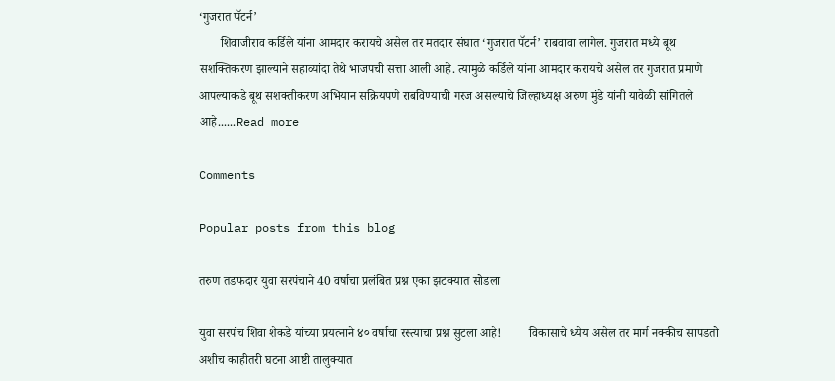‘गुजरात पॅटर्न’
       शिवाजीराव कर्डिले यांना आमदार करायचे असेल तर मतदार संघात ‘गुजरात पॅटर्न’ राबवावा लागेल. गुजरात मध्ये बूथ सशक्तिकरण झाल्याने सहाव्यांदा तेथे भाजपची सत्ता आली आहे. त्यामुळे कर्डिले यांना आमदार करायचे असेल तर गुजरात प्रमाणे आपल्याकडे बूथ सशक्तीकरण अभियान सक्रियपणे राबविण्याची गरज असल्याचे जिल्हाध्यक्ष अरुण मुंडे यांनी यावेळी सांगितले आहे......Read more

Comments

Popular posts from this blog

तरुण तडफदार युवा सरपंचाने 40 वर्षाचा प्रलंबित प्रश्न एका झटक्यात सोडला

युवा सरपंच शिवा शेकडे यांच्या प्रयत्नाने ४० वर्षाचा रस्त्याचा प्रश्न सुटला आहे!         विकासाचे ध्येय असेल तर मार्ग नक्कीच सापडतो अशीच काहीतरी घटना आष्टी तालुक्यात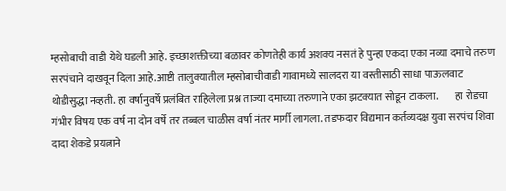म्हसोबाची वाडी येथे घडली आहे. इच्छाशक्तीच्या बळावर कोणतेही कार्य अशक्य नसतं हे पुन्हा एकदा एका नव्या दमाचे तरुण सरपंचाने दाखवून दिला आहे.आष्टी तालुक्यातील म्हसोबाचीवाडी गावामध्ये सालदरा या वस्तीसाठी साधा पाऊलवाट थोडीसुद्धा नव्हती. हा वर्षानुवर्षे प्रलंबित राहिलेला प्रश्न ताज्या दमाच्या तरुणाने एका झटक्यात सोडून टाकला.        हा रोडचा गंभीर विषय एक वर्ष ना दोन वर्षे तर तब्बल चाळीस वर्षा नंतर मार्गी लागला. तडफदार विद्यमान कर्तव्यदक्ष युवा सरपंच शिवा दादा शेकडे प्रयत्नाने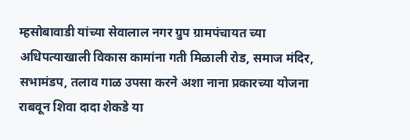म्हसोबावाडी यांच्या सेवालाल नगर ग्रुप ग्रामपंचायत च्या अधिपत्याखाली विकास कामांना गती मिळाली रोड, समाज मंदिर, सभामंडप, तलाव गाळ उपसा करने अशा नाना प्रकारच्या योजना राबवून शिवा दादा शेकडे या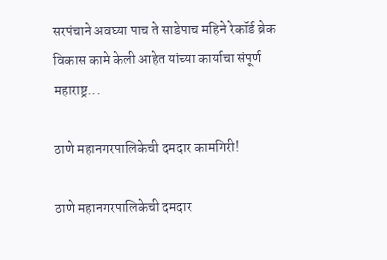सरपंचाने अवघ्या पाच ते साडेपाच महिने रेकॉर्ड ब्रेक विकास कामे केली आहेत यांच्या कार्याचा संपूर्ण महाराष्ट्र...

ठाणे महानगरपालिकेची दमदार कामगिरी!

ठाणे महानगरपालिकेची दमदार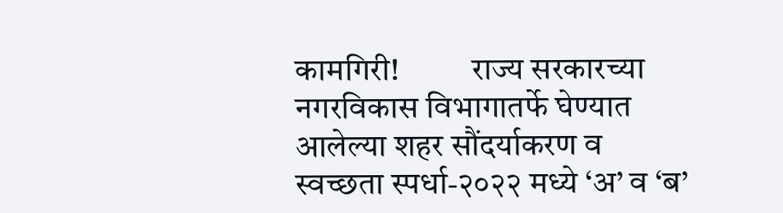कामगिरी!           राज्य सरकारच्या नगरविकास विभागातर्फे घेण्यात आलेल्या शहर सौंदर्याकरण व स्वच्छता स्पर्धा-२०२२ मध्ये ‘अ’ व ‘ब’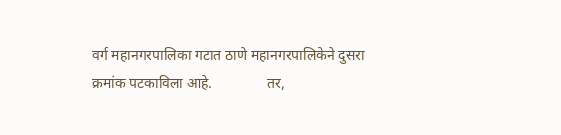वर्ग महानगरपालिका गटात ठाणे महानगरपालिकेने दुसरा क्रमांक पटकाविला आहे.               तर,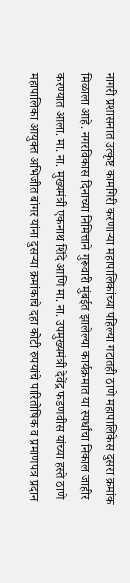नागरी प्रशासनात उत्कृष्ट कामगिरी करणाऱ्या महापालिकांच्या पहिल्या गटातही ठाणे महापालिकेस दुसरा क्रमांक मिळाला आहे. नगरविकास दिनाच्या निमित्ताने गुरूवारी मुंबईत झालेल्या कार्यक्रमात या स्पर्धांचा निकाल जाहीर करण्यात आला. मा. ना. मुख्यमंत्री एकनाथ शिंदे आणि मा. ना. उपमुख्यमंत्री देवेंद्र फडणवीस यांच्या हस्ते ठाणे महापालिका आयुक्त अभिजीत बांगर यांना दुसऱ्या क्रमांकाचे दहा कोटी रुपयांचे पारितोषिक व प्रमाणपत्र प्रदान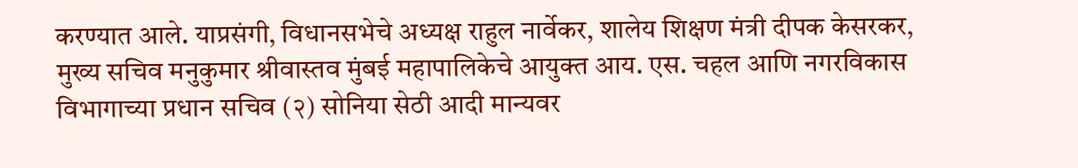करण्यात आले. याप्रसंगी, विधानसभेचे अध्यक्ष राहुल नार्वेकर, शालेय शिक्षण मंत्री दीपक केसरकर, मुख्य सचिव मनुकुमार श्रीवास्तव मुंबई महापालिकेचे आयुक्त आय. एस. चहल आणि नगरविकास विभागाच्या प्रधान सचिव (२) सोनिया सेठी आदी मान्यवर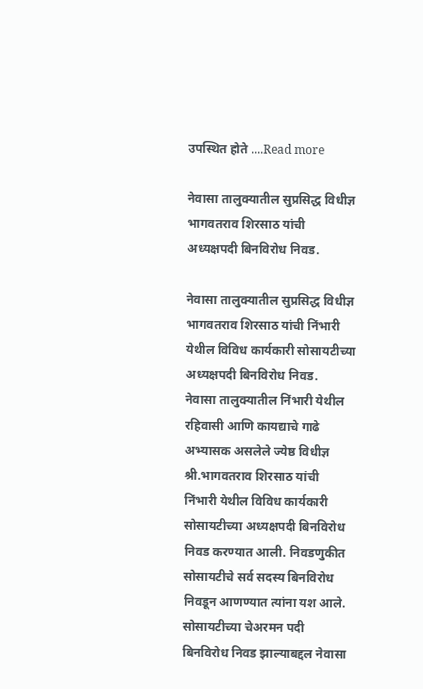उपस्थित होते ....Read more

नेवासा तालुक्यातील सुप्रसिद्ध विधीज्ञ भागवतराव शिरसाठ यांची अध्यक्षपदी बिनविरोध निवड.

नेवासा तालुक्यातील सुप्रसिद्ध विधीज्ञ भागवतराव शिरसाठ यांची निंभारी येथील विविध कार्यकारी सोसायटीच्या अध्यक्षपदी बिनविरोध निवड.           नेवासा तालुक्यातील निंभारी येथील रहिवासी आणि कायद्याचे गाढे अभ्यासक असलेले ज्येष्ठ विधीज्ञ श्री.भागवतराव शिरसाठ यांची निंभारी येथील विविध कार्यकारी सोसायटीच्या अध्यक्षपदी बिनविरोध निवड करण्यात आली. निवडणुकीत सोसायटीचे सर्व सदस्य बिनविरोध निवडून आणण्यात त्यांना यश आले.         सोसायटीच्या चेअरमन पदी बिनविरोध निवड झाल्याबद्दल नेवासा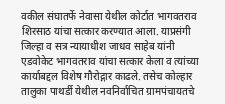वकील संघातर्फे नेवासा येथील कोर्टात भागवतराव शिरसाठ यांचा सत्कार करण्यात आला. याप्रसंगी जिल्हा व सत्र न्यायाधीश जाधव साहेब यांनी एडवोकेट भागवतराव यांचा सत्कार केला व त्यांच्या कार्याबद्दल विशेष गौरोद्गार काढले. तसेच कोल्हार तालुका पाथर्डी येथील नवनिर्वाचित ग्रामपंचायतचे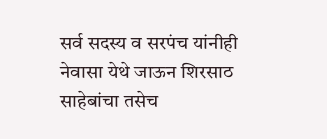सर्व सदस्य व सरपंच यांनीही नेवासा येथे जाऊन शिरसाठ साहेबांचा तसेच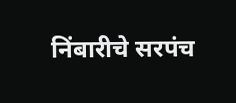निंबारीचे सरपंच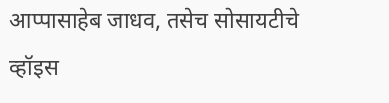आप्पासाहेब जाधव, तसेच सोसायटीचे व्हॉइस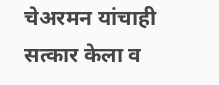चेअरमन यांचाही सत्कार केला व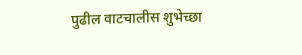पुढील वाटचालीस शुभेच्छा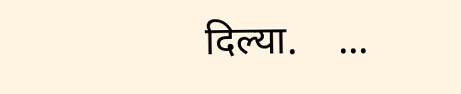दिल्या.    ...